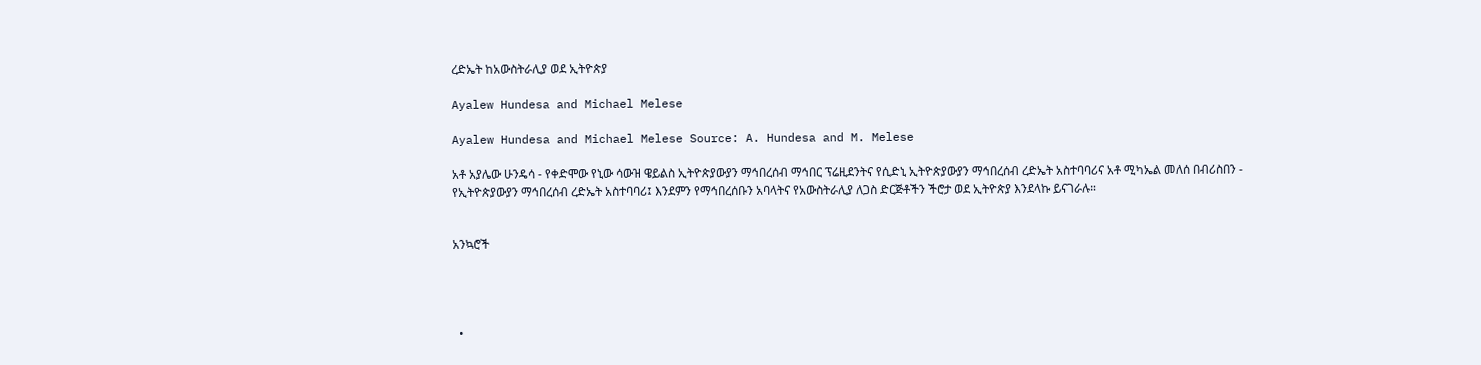ረድኤት ከአውስትራሊያ ወደ ኢትዮጵያ

Ayalew Hundesa and Michael Melese

Ayalew Hundesa and Michael Melese Source: A. Hundesa and M. Melese

አቶ አያሌው ሁንዴሳ - የቀድሞው የኒው ሳውዝ ዌይልስ ኢትዮጵያውያን ማኅበረሰብ ማኅበር ፕሬዚደንትና የሲድኒ ኢትዮጵያውያን ማኅበረሰብ ረድኤት አስተባባሪና አቶ ሚካኤል መለሰ በብሪስበን - የኢትዮጵያውያን ማኅበረሰብ ረድኤት አስተባባሪ፤ እንደምን የማኅበረሰቡን አባላትና የአውስትራሊያ ለጋስ ድርጅቶችን ችሮታ ወደ ኢትዮጵያ እንደላኩ ይናገራሉ።


አንኳሮች




  •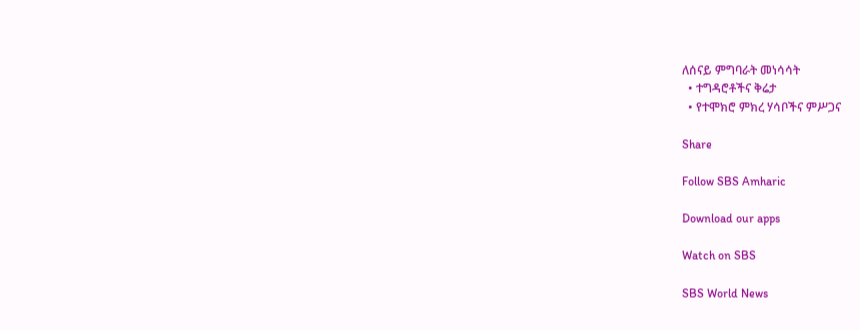ለሰናይ ምግባራት መነሳሳት
  • ተግዳሮቶችና ቅሬታ
  • የተሞክሮ ምክረ ሃሳቦችና ምሥጋና

Share

Follow SBS Amharic

Download our apps

Watch on SBS

SBS World News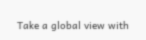Take a global view with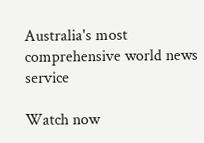Australia's most comprehensive world news service

Watch now